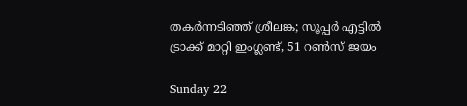തകര്‍ന്നടിഞ്ഞ് ശ്രീലങ്ക; സൂപ്പര്‍ എട്ടില്‍ ട്രാക്ക് മാറ്റി ഇംഗ്ലണ്ട്, 51 റണ്‍സ് ജയം

Sunday 22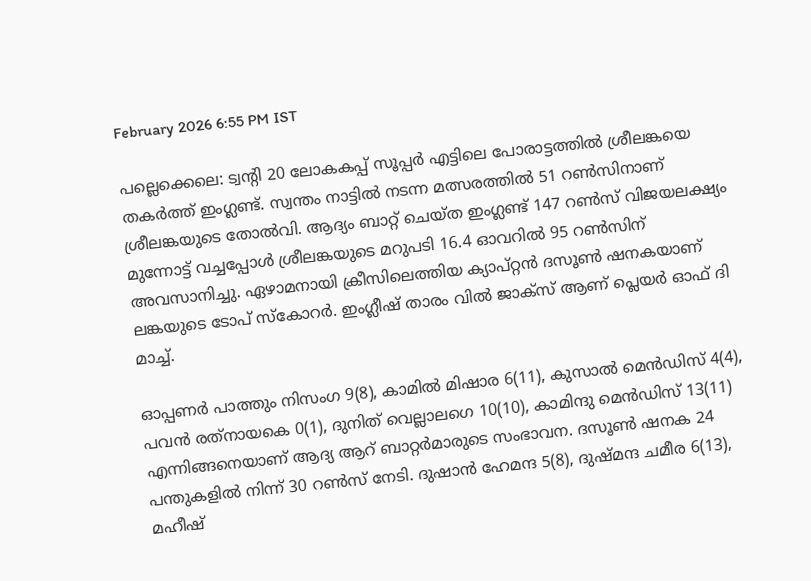February 2026 6:55 PM IST

പല്ലെക്കെലെ: ട്വന്റി 20 ലോകകപ്പ് സൂപ്പര്‍ എട്ടിലെ പോരാട്ടത്തില്‍ ശ്രീലങ്കയെ തകര്‍ത്ത് ഇംഗ്ലണ്ട്. സ്വന്തം നാട്ടില്‍ നടന്ന മത്സരത്തില്‍ 51 റണ്‍സിനാണ് ശ്രീലങ്കയുടെ തോല്‍വി. ആദ്യം ബാറ്റ് ചെയ്ത ഇംഗ്ലണ്ട് 147 റണ്‍സ് വിജയലക്ഷ്യം മുന്നോട്ട് വച്ചപ്പോള്‍ ശ്രീലങ്കയുടെ മറുപടി 16.4 ഓവറില്‍ 95 റണ്‍സിന് അവസാനിച്ചു. ഏഴാമനായി ക്രീസിലെത്തിയ ക്യാപ്റ്റന്‍ ദസൂണ്‍ ഷനകയാണ് ലങ്കയുടെ ടോപ് സ്‌കോറര്‍. ഇംഗ്ലീഷ് താരം വില്‍ ജാക്‌സ് ആണ് പ്ലെയര്‍ ഓഫ് ദി മാച്ച്.

ഓപ്പണര്‍ പാത്തും നിസംഗ 9(8), കാമില്‍ മിഷാര 6(11), കുസാല്‍ മെന്‍ഡിസ് 4(4), പവന്‍ രത്‌നായകെ 0(1), ദുനിത് വെല്ലാലഗെ 10(10), കാമിന്ദു മെന്‍ഡിസ് 13(11) എന്നിങ്ങനെയാണ് ആദ്യ ആറ് ബാറ്റര്‍മാരുടെ സംഭാവന. ദസൂണ്‍ ഷനക 24 പന്തുകളില്‍ നിന്ന് 30 റണ്‍സ് നേടി. ദുഷാന്‍ ഹേമന്ദ 5(8), ദുഷ്മന്ദ ചമീര 6(13), മഹീഷ്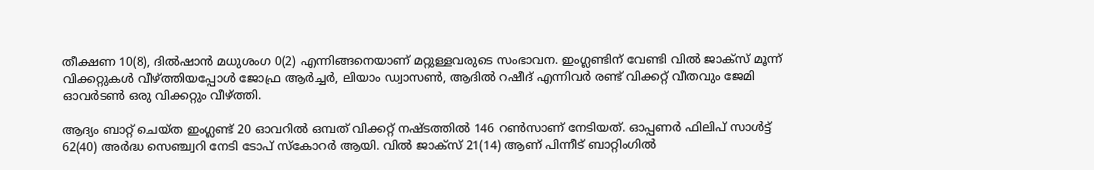തീക്ഷണ 10(8), ദില്‍ഷാന്‍ മധുശംഗ 0(2) എന്നിങ്ങനെയാണ് മറ്റുള്ളവരുടെ സംഭാവന. ഇംഗ്ലണ്ടിന് വേണ്ടി വില്‍ ജാക്‌സ് മൂന്ന് വിക്കറ്റുകള്‍ വീഴ്ത്തിയപ്പോള്‍ ജോഫ്ര ആര്‍ച്ചര്‍, ലിയാം ഡ്വാസണ്‍, ആദില്‍ റഷീദ് എന്നിവര്‍ രണ്ട് വിക്കറ്റ് വീതവും ജേമി ഓവര്‍ടണ്‍ ഒരു വിക്കറ്റും വീഴ്ത്തി.

ആദ്യം ബാറ്റ് ചെയ്ത ഇംഗ്ലണ്ട് 20 ഓവറില്‍ ഒമ്പത് വിക്കറ്റ് നഷ്ടത്തില്‍ 146 റണ്‍സാണ് നേടിയത്. ഓപ്പണര്‍ ഫിലിപ് സാള്‍ട്ട് 62(40) അര്‍ദ്ധ സെഞ്ച്വറി നേടി ടോപ് സ്‌കോറര്‍ ആയി. വില്‍ ജാക്‌സ് 21(14) ആണ് പിന്നീട് ബാറ്റിംഗില്‍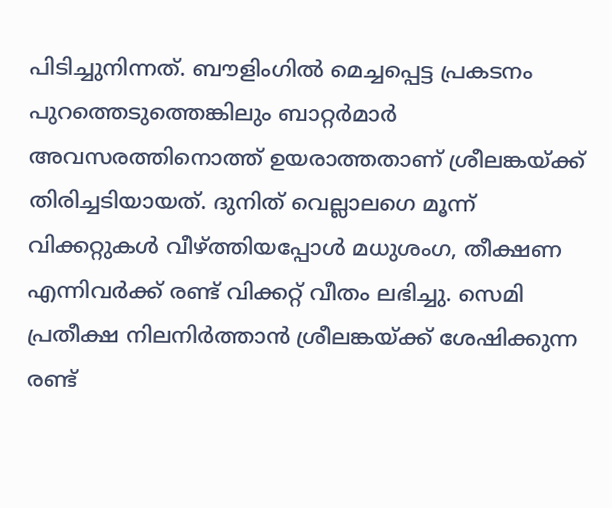പിടിച്ചുനിന്നത്. ബൗളിംഗില്‍ മെച്ചപ്പെട്ട പ്രകടനം പുറത്തെടുത്തെങ്കിലും ബാറ്റര്‍മാര്‍ അവസരത്തിനൊത്ത് ഉയരാത്തതാണ് ശ്രീലങ്കയ്ക്ക് തിരിച്ചടിയായത്. ദുനിത് വെല്ലാലഗെ മൂന്ന് വിക്കറ്റുകള്‍ വീഴ്ത്തിയപ്പോള്‍ മധുശംഗ, തീക്ഷണ എന്നിവര്‍ക്ക് രണ്ട് വിക്കറ്റ് വീതം ലഭിച്ചു. സെമി പ്രതീക്ഷ നിലനിര്‍ത്താന്‍ ശ്രീലങ്കയ്ക്ക് ശേഷിക്കുന്ന രണ്ട്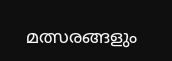മത്സരങ്ങളും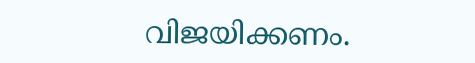വിജയിക്കണം.